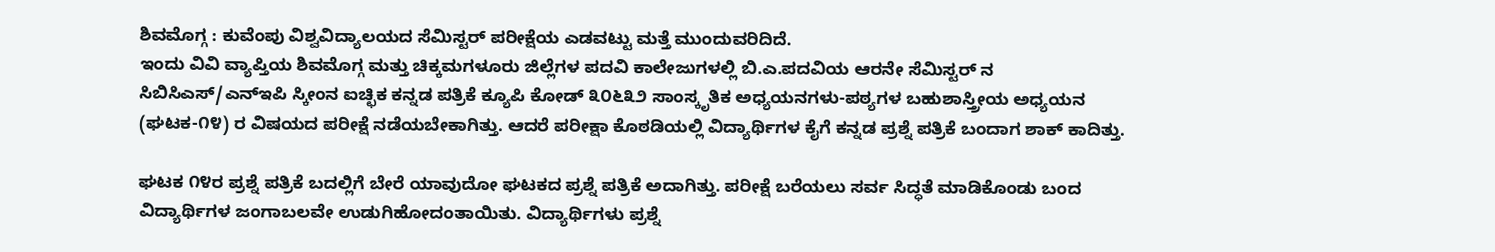ಶಿವಮೊಗ್ಗ : ಕುವೆಂಪು ವಿಶ್ವವಿದ್ಯಾಲಯದ ಸೆಮಿಸ್ಟರ್ ಪರೀಕ್ಷೆಯ ಎಡವಟ್ಟು ಮತ್ತೆ ಮುಂದುವರಿದಿದೆ.
ಇಂದು ವಿವಿ ವ್ಯಾಪ್ತಿಯ ಶಿವಮೊಗ್ಗ ಮತ್ತು ಚಿಕ್ಕಮಗಳೂರು ಜಿಲ್ಲೆಗಳ ಪದವಿ ಕಾಲೇಜುಗಳಲ್ಲಿ ಬಿ.ಎ.ಪದವಿಯ ಆರನೇ ಸೆಮಿಸ್ಟರ್ ನ ಸಿಬಿಸಿಎಸ್/ಎನ್ಇಪಿ ಸ್ಕೀಂನ ಐಚ್ಛಿಕ ಕನ್ನಡ ಪತ್ರಿಕೆ ಕ್ಯೂಪಿ ಕೋಡ್ ೩೦೬೩೨ ಸಾಂಸ್ಕೃತಿಕ ಅಧ್ಯಯನಗಳು-ಪಠ್ಯಗಳ ಬಹುಶಾಸ್ತ್ರೀಯ ಅಧ್ಯಯನ (ಘಟಕ-೧೪) ರ ವಿಷಯದ ಪರೀಕ್ಷೆ ನಡೆಯಬೇಕಾಗಿತ್ತು. ಆದರೆ ಪರೀಕ್ಷಾ ಕೊಠಡಿಯಲ್ಲಿ ವಿದ್ಯಾರ್ಥಿಗಳ ಕೈಗೆ ಕನ್ನಡ ಪ್ರಶ್ನೆ ಪತ್ರಿಕೆ ಬಂದಾಗ ಶಾಕ್ ಕಾದಿತ್ತು.

ಘಟಕ ೧೪ರ ಪ್ರಶ್ನೆ ಪತ್ರಿಕೆ ಬದಲ್ಲಿಗೆ ಬೇರೆ ಯಾವುದೋ ಘಟಕದ ಪ್ರಶ್ನೆ ಪತ್ರಿಕೆ ಅದಾಗಿತ್ತು. ಪರೀಕ್ಷೆ ಬರೆಯಲು ಸರ್ವ ಸಿದ್ಧತೆ ಮಾಡಿಕೊಂಡು ಬಂದ ವಿದ್ಯಾರ್ಥಿಗಳ ಜಂಗಾಬಲವೇ ಉಡುಗಿಹೋದಂತಾಯಿತು. ವಿದ್ಯಾರ್ಥಿಗಳು ಪ್ರಶ್ನೆ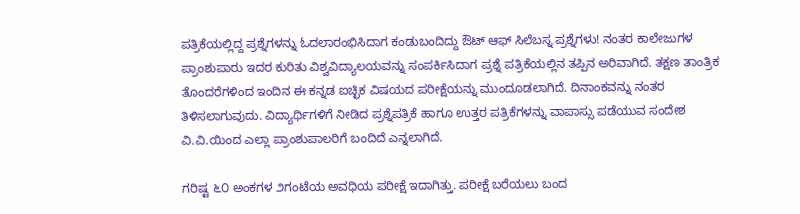ಪತ್ರಿಕೆಯಲ್ಲಿದ್ದ ಪ್ರಶ್ನೆಗಳನ್ನು ಓದಲಾರಂಭಿಸಿದಾಗ ಕಂಡುಬಂದಿದ್ದು ಔಟ್ ಆಫ್ ಸಿಲೆಬಸ್ನ ಪ್ರಶ್ನೆಗಳು! ನಂತರ ಕಾಲೇಜುಗಳ ಪ್ರಾಂಶುಪಾರು ಇದರ ಕುರಿತು ವಿಶ್ವವಿದ್ಯಾಲಯವನ್ನು ಸಂಪರ್ಕಿಸಿದಾಗ ಪ್ರಶ್ನೆ ಪತ್ರಿಕೆಯಲ್ಲಿನ ತಪ್ಪಿನ ಅರಿವಾಗಿದೆ. ತಕ್ಷಣ ತಾಂತ್ರಿಕ ತೊಂದರೆಗಳಿಂದ ಇಂದಿನ ಈ ಕನ್ನಡ ಐಚ್ಛಿಕ ವಿಷಯದ ಪರೀಕ್ಷೆಯನ್ನು ಮುಂದೂಡಲಾಗಿದೆ. ದಿನಾಂಕವನ್ನು ನಂತರ ತಿಳಿಸಲಾಗುವುದು. ವಿದ್ಯಾರ್ಥಿಗಳಿಗೆ ನೀಡಿದ ಪ್ರಶ್ನೆಪತ್ರಿಕೆ ಹಾಗೂ ಉತ್ತರ ಪತ್ರಿಕೆಗಳನ್ನು ವಾಪಾಸ್ಸು ಪಡೆಯುವ ಸಂದೇಶ ವಿ.ವಿ.ಯಿಂದ ಎಲ್ಲಾ ಪ್ರಾಂಶುಪಾಲರಿಗೆ ಬಂದಿದೆ ಎನ್ನಲಾಗಿದೆ.

ಗರಿಷ್ಟ ೬೦ ಅಂಕಗಳ ೨ಗಂಟೆಯ ಅವಧಿಯ ಪರೀಕ್ಷೆ ಇದಾಗಿತ್ತು. ಪರೀಕ್ಷೆ ಬರೆಯಲು ಬಂದ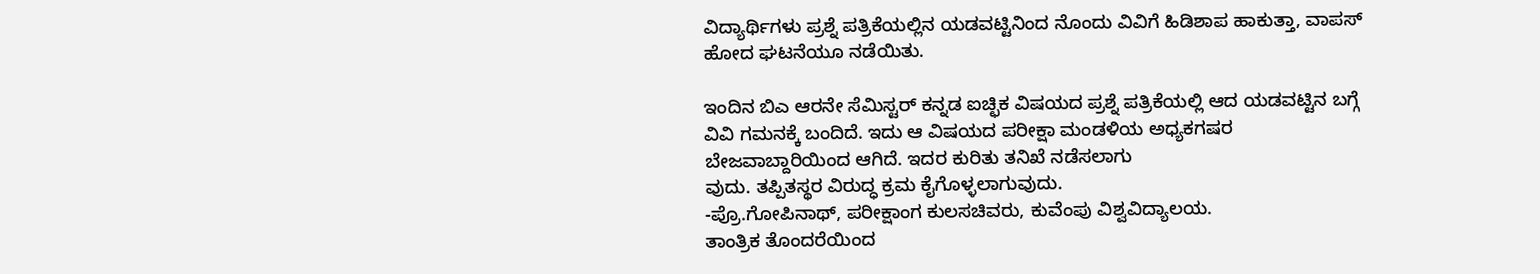ವಿದ್ಯಾರ್ಥಿಗಳು ಪ್ರಶ್ನೆ ಪತ್ರಿಕೆಯಲ್ಲಿನ ಯಡವಟ್ಟಿನಿಂದ ನೊಂದು ವಿವಿಗೆ ಹಿಡಿಶಾಪ ಹಾಕುತ್ತಾ, ವಾಪಸ್ ಹೋದ ಘಟನೆಯೂ ನಡೆಯಿತು.

ಇಂದಿನ ಬಿಎ ಆರನೇ ಸೆಮಿಸ್ಟರ್ ಕನ್ನಡ ಐಚ್ಛಿಕ ವಿಷಯದ ಪ್ರಶ್ನೆ ಪತ್ರಿಕೆಯಲ್ಲಿ ಆದ ಯಡವಟ್ಟಿನ ಬಗ್ಗೆ ವಿವಿ ಗಮನಕ್ಕೆ ಬಂದಿದೆ. ಇದು ಆ ವಿಷಯದ ಪರೀಕ್ಷಾ ಮಂಡಳಿಯ ಅಧ್ಯಕಗಷರ ಬೇಜವಾಬ್ದಾರಿಯಿಂದ ಆಗಿದೆ. ಇದರ ಕುರಿತು ತನಿಖೆ ನಡೆಸಲಾಗು
ವುದು. ತಪ್ಪಿತಸ್ಥರ ವಿರುದ್ಧ ಕ್ರಮ ಕೈಗೊಳ್ಳಲಾಗುವುದು.
-ಪ್ರೊ.ಗೋಪಿನಾಥ್, ಪರೀಕ್ಷಾಂಗ ಕುಲಸಚಿವರು, ಕುವೆಂಪು ವಿಶ್ವವಿದ್ಯಾಲಯ.
ತಾಂತ್ರಿಕ ತೊಂದರೆಯಿಂದ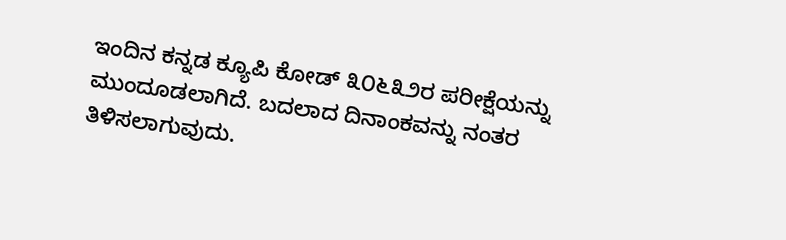ಇಂದಿನ ಕನ್ನಡ ಕ್ಯೂಪಿ ಕೋಡ್ ೩೦೬೩೨ರ ಪರೀಕ್ಷೆಯನ್ನು ಮುಂದೂಡಲಾಗಿದೆ. ಬದಲಾದ ದಿನಾಂಕವನ್ನು ನಂತರ ತಿಳಿಸಲಾಗುವುದು.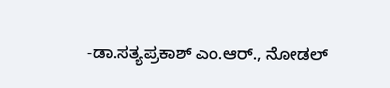-ಡಾ.ಸತ್ಯಪ್ರಕಾಶ್ ಎಂ.ಆರ್., ನೋಡಲ್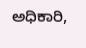ಅಧಿಕಾರಿ,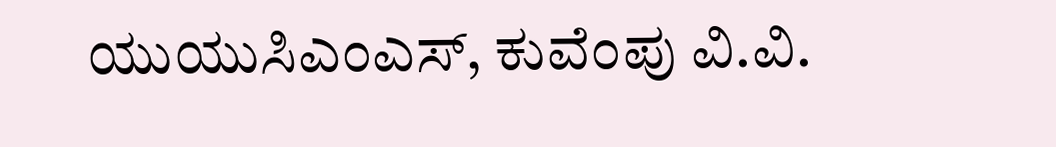ಯುಯುಸಿಎಂಎಸ್, ಕುವೆಂಪು ವಿ.ವಿ.